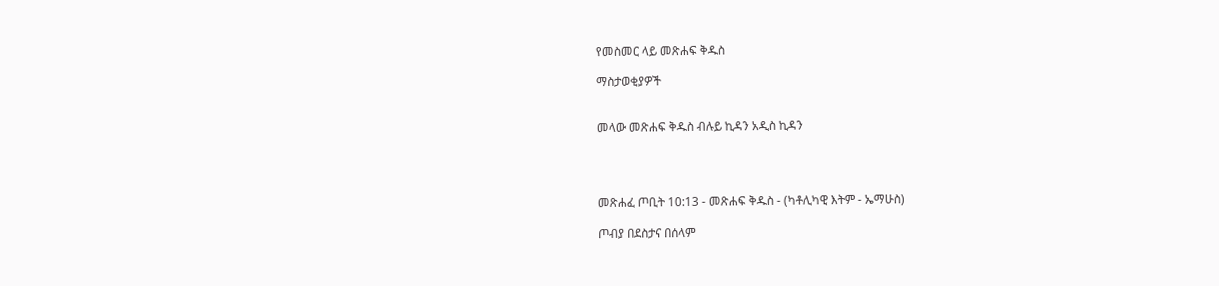የመስመር ላይ መጽሐፍ ቅዱስ

ማስታወቂያዎች


መላው መጽሐፍ ቅዱስ ብሉይ ኪዳን አዲስ ኪዳን




መጽሐፈ ጦቢት 10:13 - መጽሐፍ ቅዱስ - (ካቶሊካዊ እትም - ኤማሁስ)

ጦብያ በደስታና በሰላም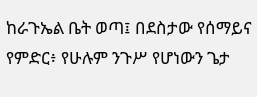ከራጉኤል ቤት ወጣ፤ በደስታው የሰማይና የምድር፥ የሁሉም ንጉሥ የሆነውን ጌታ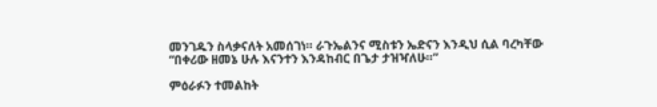መንገዱን ስላቃናለት አመሰገነ። ራጉኤልንና ሚስቱን ኤድናን እንዲህ ሲል ባረካቸው “በቀሪው ዘመኔ ሁሉ እናንተን እንዳከብር በጌታ ታዝዣለሁ።”

ምዕራፉን ተመልከት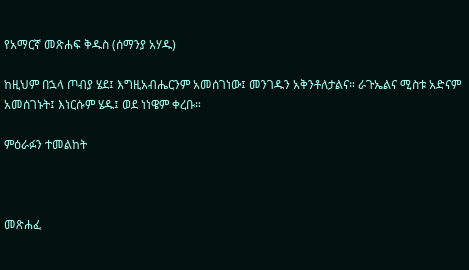የአማርኛ መጽሐፍ ቅዱስ (ሰማንያ አሃዱ)

ከዚህም በኋላ ጦብያ ሄደ፤ እግዚአብሔርንም አመሰገነው፤ መንገዱን አቅንቶለታልና። ራጉኤልና ሚስቱ አድናም አመሰገኑት፤ እነርሱም ሄዱ፤ ወደ ነነዌም ቀረቡ።

ምዕራፉን ተመልከት



መጽሐፈ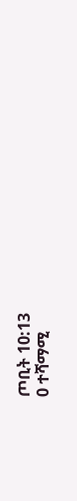ጦቢት 10:13
0 ተሻማሚ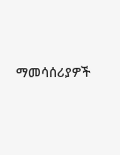ማመሳሰሪያዎች